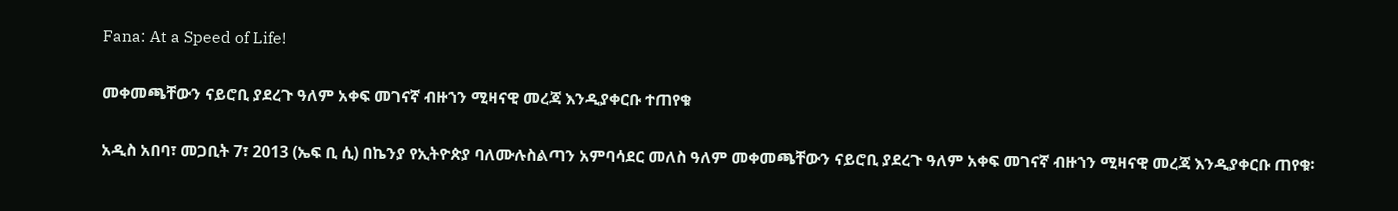Fana: At a Speed of Life!

መቀመጫቸውን ናይሮቢ ያደረጉ ዓለም አቀፍ መገናኛ ብዙኀን ሚዛናዊ መረጃ እንዲያቀርቡ ተጠየቁ

አዲስ አበባ፣ መጋቢት 7፣ 2013 (ኤፍ ቢ ሲ) በኬንያ የኢትዮጵያ ባለሙሉስልጣን አምባሳደር መለስ ዓለም መቀመጫቸውን ናይሮቢ ያደረጉ ዓለም አቀፍ መገናኛ ብዙኀን ሚዛናዊ መረጃ እንዲያቀርቡ ጠየቁ፡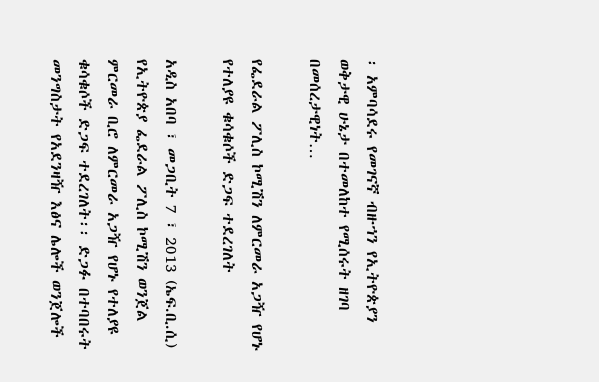፡ አምባሳደሩ የመገናኛ ብዙኀን የኢትዮጵያን ወቅታዊ ሁኔታ በተመለከተ የሚሰሩት ዘገባ በመሰረታዊነት…

የፌደራል ፖሊስ ኮሚሽን ለምርመራ አጋዥ የሆኑ የተለያዩ ቁሳቁሶች ድጋፍ ተደረገለት

አዲስ አበባ ፣ መጋቢት 7 ፣ 2013 (ኤፍ.ቢ.ሲ) የኢትዮጵያ ፌደራል ፖሊስ ኮሚሽን ወንጀል ምርመራ ቢሮ ለምርመራ አጋዥ የሆኑ የተለያዩ ቁሳቁሶች ድጋፍ ተደረገለት፡፡ ድጋፉ በተባበሩት መንግስታት የአደንዛዥ እፅና ሌሎች ወንጀሎች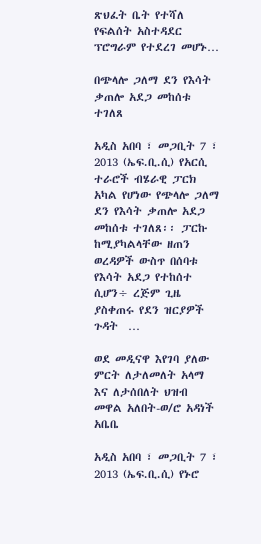ጽህፈት ቤት የተሻለ የፍልሰት አስተዳደር  ፕሮግራም የተደረገ መሆኑ…

በጭላሎ ጋለማ ደን የእሳት ቃጠሎ አደጋ መከሰቱ ተገለጸ

አዲስ አበባ ፣ መጋቢት 7 ፣ 2013 (ኤፍ.ቢ.ሲ) የአርሲ ተራሮች ብሄራዊ ፓርክ አካል የሆነው የጭላሎ ጋለማ ደን የእሳት ቃጠሎ አደጋ  መከሰቱ ተገለጸ፡፡ ፓርኩ ከሚያካልላቸው ዘጠን ወረዳዎች ውስጥ በሰባቱ የእሳት አደጋ የተከሰተ ሲሆን÷ ረጅም ጊዜ ያስቀጠሩ የደን ዝርያዎች ጉዳት  …

ወደ መዲናዋ እየገባ ያለው ምርት ለታለመለት አላማ እና ለታሰበለት ህዝብ መዋል አለበት-ወ/ሮ አዳነች አቤቤ

አዲስ አበባ ፣ መጋቢት 7 ፣ 2013 (ኤፍ.ቢ.ሲ) የኑሮ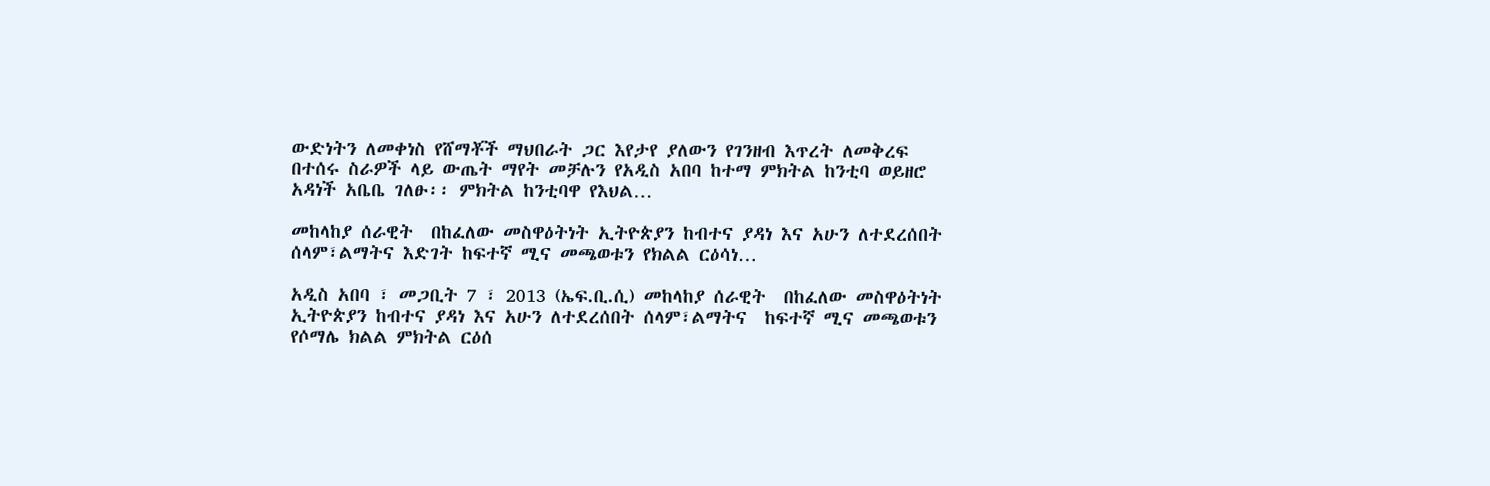ውድነትን ለመቀነስ የሸማቾች ማህበራት ጋር እየታየ ያለውን የገንዘብ እጥረት ለመቅረፍ በተሰሩ ስራዎች ላይ ውጤት ማየት መቻሉን የአዲስ አበባ ከተማ ምክትል ከንቲባ ወይዘሮ አዳነች አቤቤ ገለፁ፡፡ ምክትል ከንቲባዋ የእህል…

መከላከያ ሰራዊት  በከፈለው መስዋዕትነት ኢትዮጵያን ከብተና ያዳነ እና አሁን ለተደረሰበት ሰላም፣ልማትና እድገት ከፍተኛ ሚና መጫወቱን የክልል ርዕሳነ…

አዲስ አበባ ፣ መጋቢት 7 ፣ 2013 (ኤፍ.ቢ.ሲ) መከላከያ ሰራዊት  በከፈለው መስዋዕትነት ኢትዮጵያን ከብተና ያዳነ እና አሁን ለተደረሰበት ሰላም፣ልማትና  ከፍተኛ ሚና መጫወቱን የሶማሌ ክልል ምክትል ርዕሰ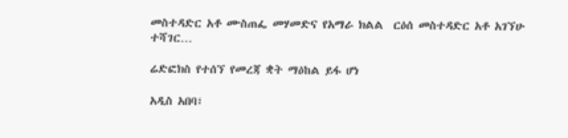መስተዳድር አቶ ሙስጠፌ መሃመድና የአማራ ክልል  ርዕሰ መስተዳድር አቶ አገኘሁ ተሻገር…

ሬድፎክስ የተሰኘ የመረጃ ቋት ማዕከል ይፋ ሆነ

አዲስ አበባ፣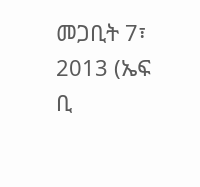መጋቢት 7፣ 2013 (ኤፍ ቢ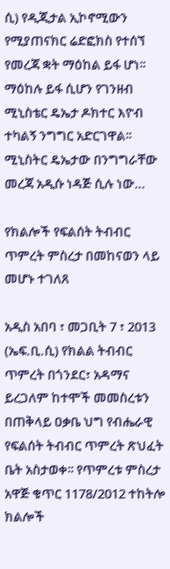ሲ) የዲጂታል ኢኮኖሚውን የሚያጠናክር ሬድፎክስ የተሰኘ የመረጃ ቋት ማዕከል ይፋ ሆነ፡፡ ማዕከሉ ይፋ ሲሆን የገንዘብ ሚኒስቴር ዴኤታ ዶክተር እዮብ ተካልኝ ንግግር አድርገዋል፡፡ ሚኒስትር ዴኤታው በንግግራቸው መረጃ አዲሱ ነዳጅ ሲሉ ነው…

የክልሎች የፍልሰት ትብብር ጥምረት ምስረታ በመከናወን ላይ መሆኑ ተገለጸ

አዲስ አበባ ፣ መጋቢት 7 ፣ 2013 (ኤፍ.ቢ.ሲ) የክልል ትብብር ጥምረት በጎንደር፣ አዳማና ይረጋለም ከተሞች መመስረቱን በጠቅላይ ዐቃቤ ህግ የብሔራዊ የፍልሰት ትብብር ጥምረት ጽህፈት ቤት አስታወቀ፡፡ የጥምረቱ ምስረታ አዋጅ ቁጥር 1178/2012 ተከትሎ ክልሎች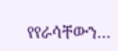የየራሳቸውን…